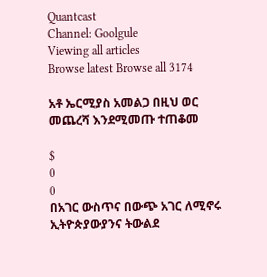Quantcast
Channel: Goolgule
Viewing all articles
Browse latest Browse all 3174

አቶ ኤርሚያስ አመልጋ በዚህ ወር መጨረሻ እንደሚመጡ ተጠቆመ

$
0
0
በአገር ውስጥና በውጭ አገር ለሚኖሩ ኢትዮጵያውያንና ትውልደ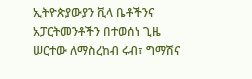ኢትዮጵያውያን ቪላ ቤቶችንና አፓርትመንቶችን በተወሰነ ጊዜ ሠርተው ለማስረከብ ሩብ፣ ግማሽና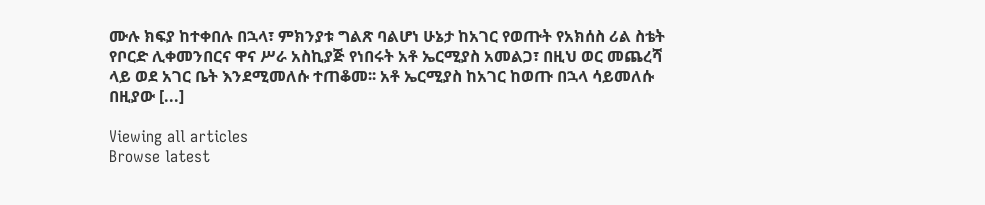ሙሉ ክፍያ ከተቀበሉ በኋላ፣ ምክንያቱ ግልጽ ባልሆነ ሁኔታ ከአገር የወጡት የአክሰስ ሪል ስቴት የቦርድ ሊቀመንበርና ዋና ሥራ አስኪያጅ የነበሩት አቶ ኤርሚያስ አመልጋ፣ በዚህ ወር መጨረሻ ላይ ወደ አገር ቤት እንደሚመለሱ ተጠቆመ፡፡ አቶ ኤርሚያስ ከአገር ከወጡ በኋላ ሳይመለሱ በዚያው [...]

Viewing all articles
Browse latest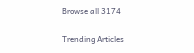Browse all 3174

Trending Articles